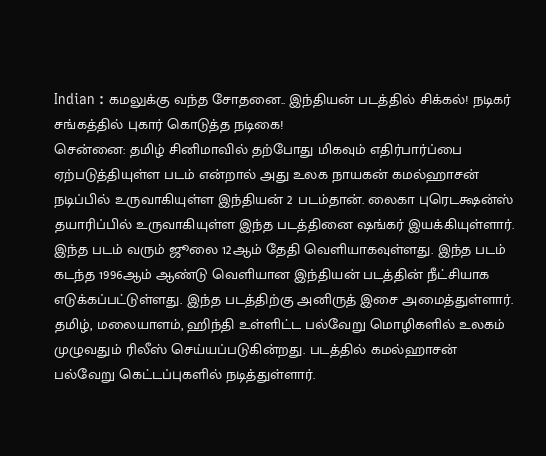Indian : கமலுக்கு வந்த சோதனை.. இந்தியன் படத்தில் சிக்கல்! நடிகர் சங்கத்தில் புகார் கொடுத்த நடிகை!
சென்னை: தமிழ் சினிமாவில் தற்போது மிகவும் எதிர்பார்ப்பை ஏற்படுத்தியுள்ள படம் என்றால் அது உலக நாயகன் கமல்ஹாசன் நடிப்பில் உருவாகியுள்ள இந்தியன் 2 படம்தான். லைகா புரெடக்ஷன்ஸ் தயாரிப்பில் உருவாகியுள்ள இந்த படத்தினை ஷங்கர் இயக்கியுள்ளார். இந்த படம் வரும் ஜூலை 12ஆம் தேதி வெளியாகவுள்ளது. இந்த படம் கடந்த 1996ஆம் ஆண்டு வெளியான இந்தியன் படத்தின் நீட்சியாக எடுக்கப்பட்டுள்ளது. இந்த படத்திற்கு அனிருத் இசை அமைத்துள்ளார்.
தமிழ், மலையாளம், ஹிந்தி உள்ளிட்ட பல்வேறு மொழிகளில் உலகம் முழுவதும் ரிலீஸ் செய்யப்படுகின்றது. படத்தில் கமல்ஹாசன் பல்வேறு கெட்டப்புகளில் நடித்துள்ளார்.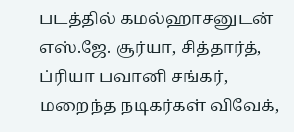படத்தில் கமல்ஹாசனுடன் எஸ்.ஜே. சூர்யா, சித்தார்த், ப்ரியா பவானி சங்கர், மறைந்த நடிகர்கள் விவேக்,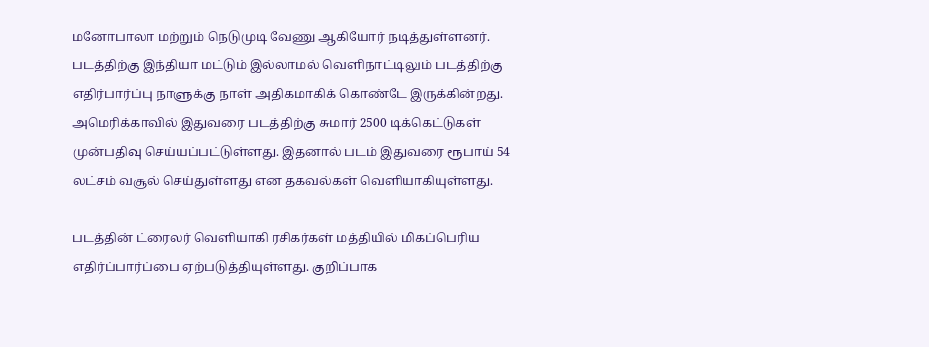மனோபாலா மற்றும் நெடுமுடி வேணு ஆகியோர் நடித்துள்ளனர். படத்திற்கு இந்தியா மட்டும் இல்லாமல் வெளிநாட்டிலும் படத்திற்கு எதிர்பார்ப்பு நாளுக்கு நாள் அதிகமாகிக் கொண்டே இருக்கின்றது. அமெரிக்காவில் இதுவரை படத்திற்கு சுமார் 2500 டிக்கெட்டுகள் முன்பதிவு செய்யப்பட்டுள்ளது. இதனால் படம் இதுவரை ரூபாய் 54 லட்சம் வசூல் செய்துள்ளது என தகவல்கள் வெளியாகியுள்ளது.

படத்தின் ட்ரைலர் வெளியாகி ரசிகர்கள் மத்தியில் மிகப்பெரிய எதிர்ப்பார்ப்பை ஏற்படுத்தியுள்ளது. குறிப்பாக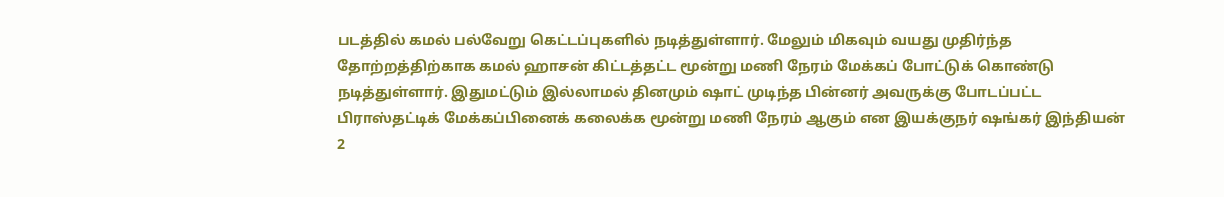படத்தில் கமல் பல்வேறு கெட்டப்புகளில் நடித்துள்ளார். மேலும் மிகவும் வயது முதிர்ந்த தோற்றத்திற்காக கமல் ஹாசன் கிட்டத்தட்ட மூன்று மணி நேரம் மேக்கப் போட்டுக் கொண்டு நடித்துள்ளார். இதுமட்டும் இல்லாமல் தினமும் ஷாட் முடிந்த பின்னர் அவருக்கு போடப்பட்ட பிராஸ்தட்டிக் மேக்கப்பினைக் கலைக்க மூன்று மணி நேரம் ஆகும் என இயக்குநர் ஷங்கர் இந்தியன் 2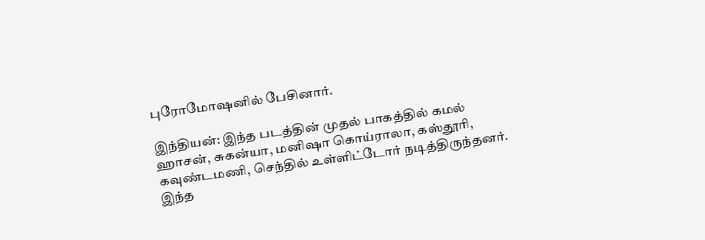புரோமோஷனில் பேசினார்.

இந்தியன்: இந்த படத்தின் முதல் பாகத்தில் கமல் ஹாசன், சுகன்யா, மனிஷா கொய்ராலா, கஸ்தூரி, கவுண்டமணி, செந்தில் உள்ளிட்டோர் நடித்திருந்தனர். இந்த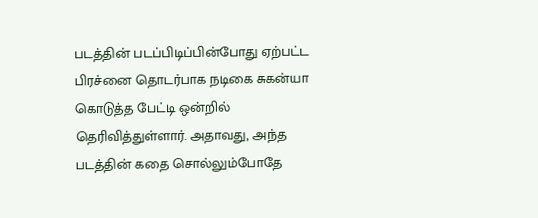படத்தின் படப்பிடிப்பின்போது ஏற்பட்ட பிரச்னை தொடர்பாக நடிகை சுகன்யா கொடுத்த பேட்டி ஒன்றில் தெரிவித்துள்ளார். அதாவது, அந்த படத்தின் கதை சொல்லும்போதே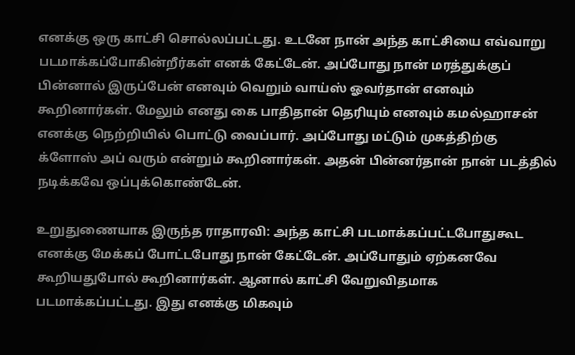எனக்கு ஒரு காட்சி சொல்லப்பட்டது. உடனே நான் அந்த காட்சியை எவ்வாறு படமாக்கப்போகின்றீர்கள் எனக் கேட்டேன். அப்போது நான் மரத்துக்குப் பின்னால் இருப்பேன் எனவும் வெறும் வாய்ஸ் ஓவர்தான் எனவும் கூறினார்கள். மேலும் எனது கை பாதிதான் தெரியும் எனவும் கமல்ஹாசன் எனக்கு நெற்றியில் பொட்டு வைப்பார். அப்போது மட்டும் முகத்திற்கு க்ளோஸ் அப் வரும் என்றும் கூறினார்கள். அதன் பின்னர்தான் நான் படத்தில் நடிக்கவே ஒப்புக்கொண்டேன்.

உறுதுணையாக இருந்த ராதாரவி: அந்த காட்சி படமாக்கப்பட்டபோதுகூட எனக்கு மேக்கப் போட்டபோது நான் கேட்டேன். அப்போதும் ஏற்கனவே கூறியதுபோல் கூறினார்கள். ஆனால் காட்சி வேறுவிதமாக படமாக்கப்பட்டது. இது எனக்கு மிகவும்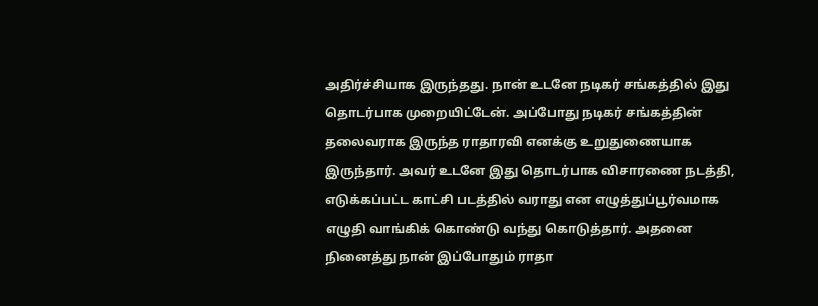அதிர்ச்சியாக இருந்தது. நான் உடனே நடிகர் சங்கத்தில் இது தொடர்பாக முறையிட்டேன். அப்போது நடிகர் சங்கத்தின் தலைவராக இருந்த ராதாரவி எனக்கு உறுதுணையாக இருந்தார். அவர் உடனே இது தொடர்பாக விசாரணை நடத்தி, எடுக்கப்பட்ட காட்சி படத்தில் வராது என எழுத்துப்பூர்வமாக எழுதி வாங்கிக் கொண்டு வந்து கொடுத்தார். அதனை நினைத்து நான் இப்போதும் ராதா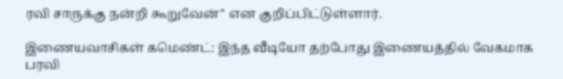ரவி சாருக்கு நன்றி கூறுவேன்" என குறிப்பிட்டுள்ளார்.

இணையவாசிகள் கமெண்ட்: இந்த வீடியோ தற்போது இணையத்தில் வேகமாக பரவி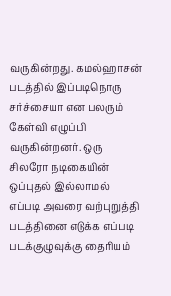வருகின்றது. கமல்ஹாசன் படத்தில் இப்படிநொரு சர்ச்சையா என பலரும் கேள்வி எழுப்பி வருகின்றனர். ஒரு சிலரோ நடிகையின் ஒப்புதல் இல்லாமல் எப்படி அவரை வற்புறுத்தி படத்தினை எடுக்க எப்படி படக்குழுவுக்கு தைரியம்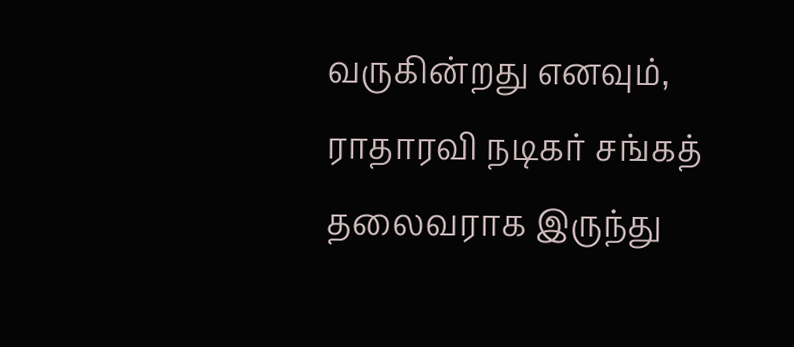வருகின்றது எனவும், ராதாரவி நடிகர் சங்கத் தலைவராக இருந்து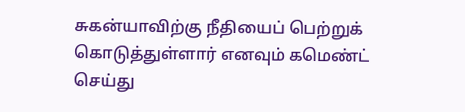சுகன்யாவிற்கு நீதியைப் பெற்றுக் கொடுத்துள்ளார் எனவும் கமெண்ட் செய்து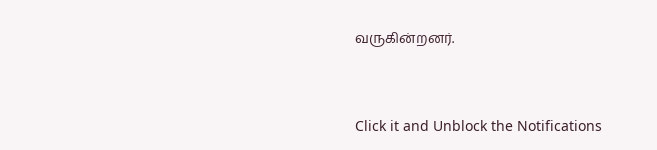வருகின்றனர்.


Click it and Unblock the Notifications